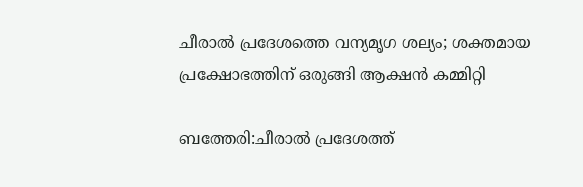ചീരാൽ പ്രദേശത്തെ വന്യമൃഗ ശല്യം; ശക്തമായ പ്രക്ഷോഭത്തിന് ഒരുങ്ങി ആക്ഷൻ കമ്മിറ്റി

ബത്തേരി:ചീരാൽ പ്രദേശത്ത്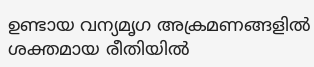ഉണ്ടായ വന്യമൃഗ അക്രമണങ്ങളിൽ ശക്തമായ രീതിയിൽ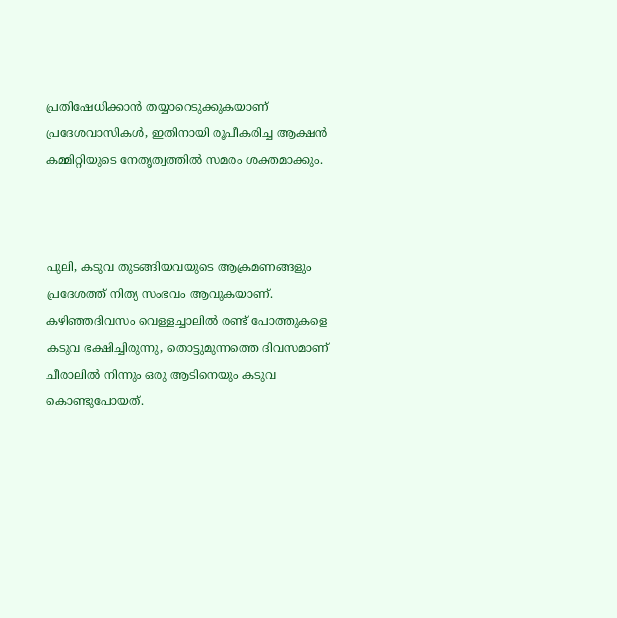പ്രതിഷേധിക്കാൻ തയ്യാറെടുക്കുകയാണ് പ്രദേശവാസികൾ, ഇതിനായി രൂപീകരിച്ച ആക്ഷൻ കമ്മിറ്റിയുടെ നേതൃത്വത്തിൽ സമരം ശക്തമാക്കും.



പുലി, കടുവ തുടങ്ങിയവയുടെ ആക്രമണങ്ങളും പ്രദേശത്ത് നിത്യ സംഭവം ആവുകയാണ്. കഴിഞ്ഞദിവസം വെള്ളച്ചാലിൽ രണ്ട് പോത്തുകളെ കടുവ ഭക്ഷിച്ചിരുന്നു, തൊട്ടുമുന്നത്തെ ദിവസമാണ് ചീരാലിൽ നിന്നും ഒരു ആടിനെയും കടുവ കൊണ്ടുപോയത്.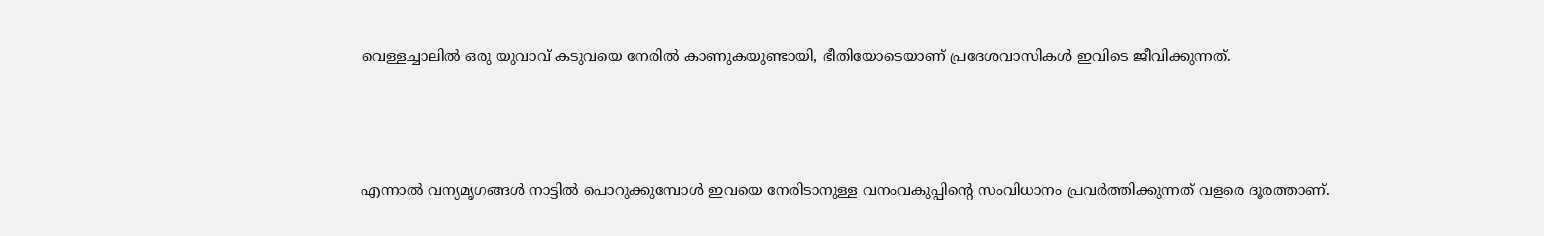വെള്ളച്ചാലിൽ ഒരു യുവാവ് കടുവയെ നേരിൽ കാണുകയുണ്ടായി, ഭീതിയോടെയാണ് പ്രദേശവാസികൾ ഇവിടെ ജീവിക്കുന്നത്.



എന്നാൽ വന്യമൃഗങ്ങൾ നാട്ടിൽ പൊറുക്കുമ്പോൾ ഇവയെ നേരിടാനുള്ള വനംവകുപ്പിന്റെ സംവിധാനം പ്രവർത്തിക്കുന്നത് വളരെ ദൂരത്താണ്.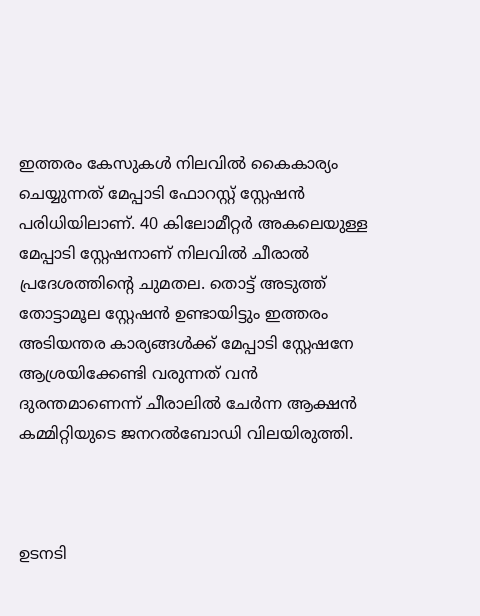ഇത്തരം കേസുകൾ നിലവിൽ കൈകാര്യം ചെയ്യുന്നത് മേപ്പാടി ഫോറസ്റ്റ് സ്റ്റേഷൻ പരിധിയിലാണ്. 40 കിലോമീറ്റർ അകലെയുള്ള മേപ്പാടി സ്റ്റേഷനാണ് നിലവിൽ ചീരാൽ പ്രദേശത്തിന്റെ ചുമതല. തൊട്ട് അടുത്ത് തോട്ടാമൂല സ്റ്റേഷൻ ഉണ്ടായിട്ടും ഇത്തരം അടിയന്തര കാര്യങ്ങൾക്ക് മേപ്പാടി സ്റ്റേഷനേ ആശ്രയിക്കേണ്ടി വരുന്നത് വൻ ദുരന്തമാണെന്ന് ചീരാലിൽ ചേർന്ന ആക്ഷൻ കമ്മിറ്റിയുടെ ജനറൽബോഡി വിലയിരുത്തി.



ഉടനടി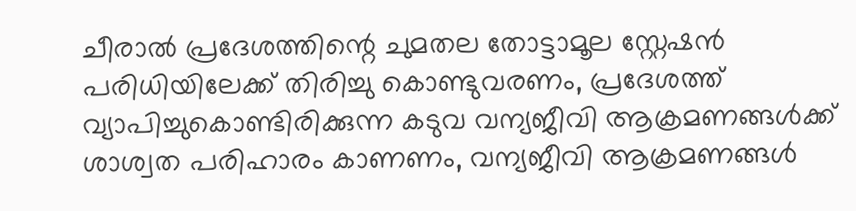ചീരാൽ പ്രദേശത്തിന്റെ ചുമതല തോട്ടാമൂല സ്റ്റേഷൻ പരിധിയിലേക്ക് തിരിച്ചു കൊണ്ടുവരണം, പ്രദേശത്ത് വ്യാപിച്ചുകൊണ്ടിരിക്കുന്ന കടുവ വന്യജീവി ആക്രമണങ്ങൾക്ക് ശാശ്വത പരിഹാരം കാണണം, വന്യജീവി ആക്രമണങ്ങൾ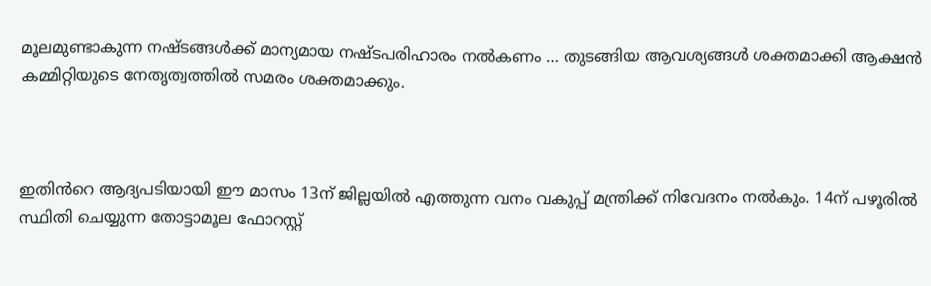മൂലമുണ്ടാകുന്ന നഷ്ടങ്ങൾക്ക് മാന്യമായ നഷ്ടപരിഹാരം നൽകണം … തുടങ്ങിയ ആവശ്യങ്ങൾ ശക്തമാക്കി ആക്ഷൻ കമ്മിറ്റിയുടെ നേതൃത്വത്തിൽ സമരം ശക്തമാക്കും.



ഇതിൻറെ ആദ്യപടിയായി ഈ മാസം 13ന് ജില്ലയിൽ എത്തുന്ന വനം വകുപ്പ് മന്ത്രിക്ക് നിവേദനം നൽകും. 14ന് പഴൂരിൽ സ്ഥിതി ചെയ്യുന്ന തോട്ടാമൂല ഫോറസ്റ്റ്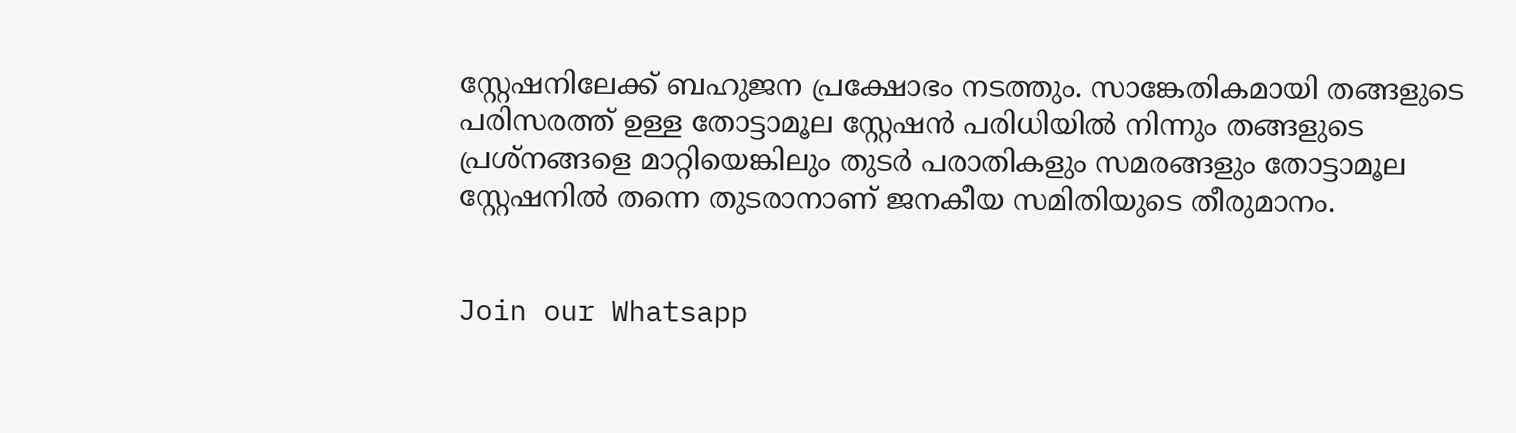സ്റ്റേഷനിലേക്ക് ബഹുജന പ്രക്ഷോഭം നടത്തും. സാങ്കേതികമായി തങ്ങളുടെ പരിസരത്ത് ഉള്ള തോട്ടാമൂല സ്റ്റേഷൻ പരിധിയിൽ നിന്നും തങ്ങളുടെ പ്രശ്നങ്ങളെ മാറ്റിയെങ്കിലും തുടർ പരാതികളും സമരങ്ങളും തോട്ടാമൂല സ്റ്റേഷനിൽ തന്നെ തുടരാനാണ് ജനകീയ സമിതിയുടെ തീരുമാനം.


Join our Whatsapp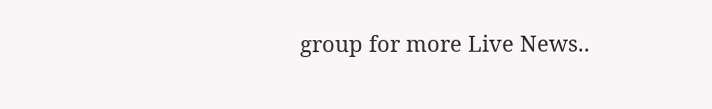group for more Live News..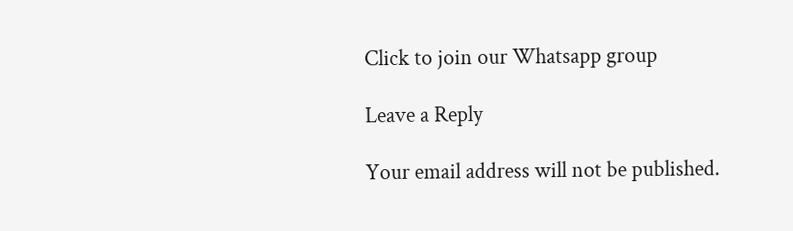Click to join our Whatsapp group

Leave a Reply

Your email address will not be published.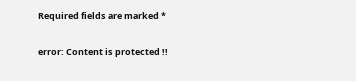Required fields are marked *

error: Content is protected !!